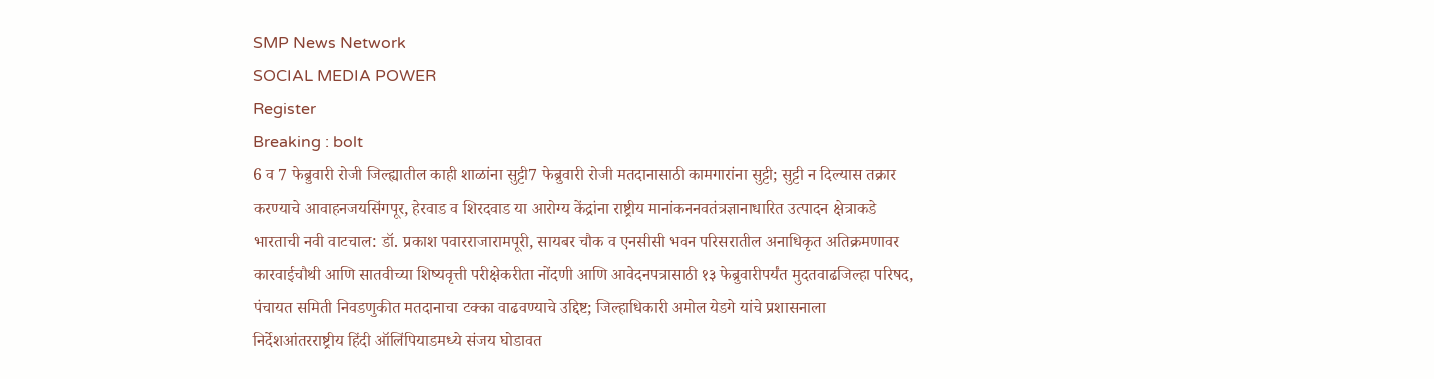SMP News Network
SOCIAL MEDIA POWER
Register
Breaking : bolt
6 व 7 फेब्रुवारी रोजी जिल्ह्यातील काही शाळांना सुट्टी7 फेब्रुवारी रोजी मतदानासाठी कामगारांना सुट्टी; सुट्टी न दिल्यास तक्रार करण्याचे आवाहनजयसिंगपूर, हेरवाड व शिरदवाड या आरोग्य केंद्रांना राष्ट्रीय मानांकननवतंत्रज्ञानाधारित उत्पादन क्षेत्राकडे भारताची नवी वाटचाल: डॉ. प्रकाश पवारराजारामपूरी, सायबर चौक व एनसीसी भवन परिसरातील अनाधिकृत अतिक्रमणावर कारवाईचौथी आणि सातवीच्या शिष्यवृत्ती परीक्षेकरीता नोंदणी आणि आवेदनपत्रासाठी १३ फेब्रुवारीपर्यंत मुदतवाढजिल्हा परिषद, पंचायत समिती निवडणुकीत मतदानाचा टक्का वाढवण्याचे उद्दिष्ट; जिल्हाधिकारी अमोल येडगे यांचे प्रशासनाला निर्देशआंतरराष्ट्रीय हिंदी ऑलिंपियाडमध्ये संजय घोडावत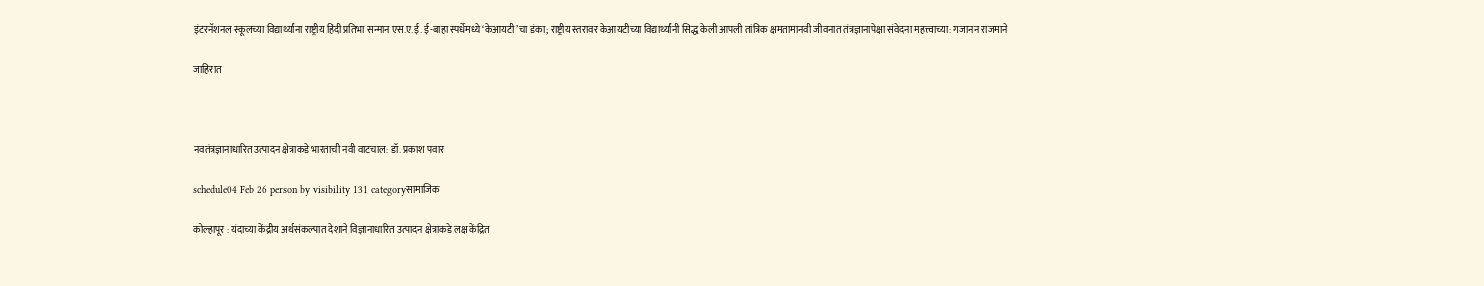इंटरनॅशनल स्कूलच्या विद्यार्थ्यांना राष्ट्रीय हिंदी प्रतिभा सन्मान एस.ए.ई. ई-बाहा स्पर्धेमध्ये ‘केआयटी’चा डंका; राष्ट्रीय स्तरावर केआयटीच्या विद्यार्थ्यांनी सिद्ध केली आपली तांत्रिक क्षमतामानवी जीवनात तंत्रज्ञानापेक्षा संवेदना महत्त्वाच्या: गजानन राजमाने

जाहिरात



नवतंत्रज्ञानाधारित उत्पादन क्षेत्राकडे भारताची नवी वाटचाल: डॉ. प्रकाश पवार

schedule04 Feb 26 person by visibility 131 categoryसामाजिक

कोल्हापूर : यंदाच्या केंद्रीय अर्थसंकल्पात देशाने विज्ञानाधारित उत्पादन क्षेत्राकडे लक्ष केंद्रित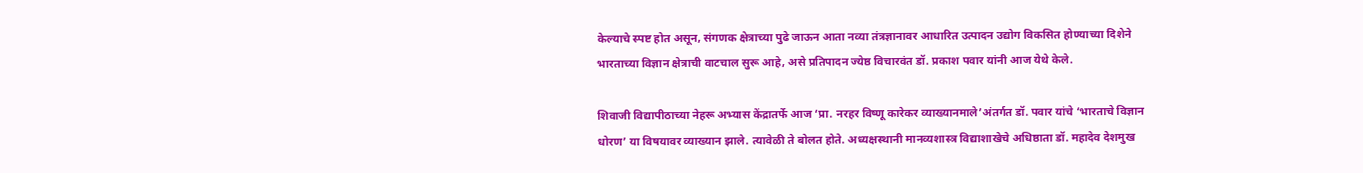केल्याचे स्पष्ट होत असून, संगणक क्षेत्राच्या पुढे जाऊन आता नव्या तंत्रज्ञानावर आधारित उत्पादन उद्योग विकसित होण्याच्या दिशेने भारताच्या विज्ञान क्षेत्राची वाटचाल सुरू आहे, असे प्रतिपादन ज्येष्ठ विचारवंत डॉ. प्रकाश पवार यांनी आज येथे केले.

शिवाजी विद्यापीठाच्या नेहरू अभ्यास केंद्रातर्फे आज ‘प्रा. नरहर विष्णू कारेकर व्याख्यानमाले’अंतर्गत डॉ. पवार यांचे ‘भारताचे विज्ञान धोरण’ या विषयावर व्याख्यान झाले. त्यावेळी ते बोलत होते. अध्यक्षस्थानी मानव्यशास्त्र विद्याशाखेचे अधिष्ठाता डॉ. महादेव देशमुख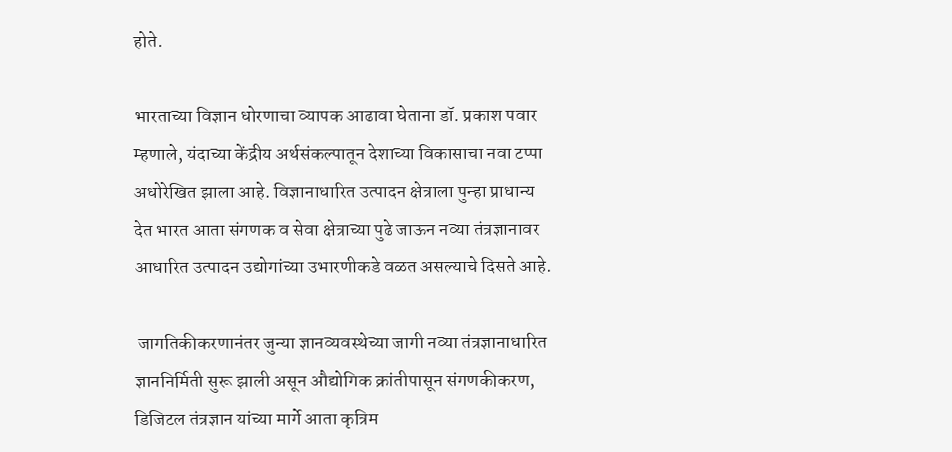होते.

भारताच्या विज्ञान धोरणाचा व्यापक आढावा घेताना डॉ. प्रकाश पवार म्हणाले, यंदाच्या केंद्रीय अर्थसंकल्पातून देशाच्या विकासाचा नवा टप्पा अधोरेखित झाला आहे. विज्ञानाधारित उत्पादन क्षेत्राला पुन्हा प्राधान्य देत भारत आता संगणक व सेवा क्षेत्राच्या पुढे जाऊन नव्या तंत्रज्ञानावर आधारित उत्पादन उद्योगांच्या उभारणीकडे वळत असल्याचे दिसते आहे.

 जागतिकीकरणानंतर जुन्या ज्ञानव्यवस्थेच्या जागी नव्या तंत्रज्ञानाधारित ज्ञाननिर्मिती सुरू झाली असून औद्योगिक क्रांतीपासून संगणकीकरण, डिजिटल तंत्रज्ञान यांच्या मार्गे आता कृत्रिम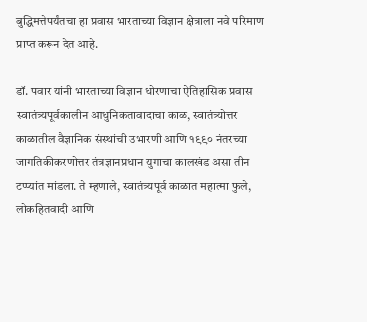बुद्धिमत्तेपर्यंतचा हा प्रवास भारताच्या विज्ञान क्षेत्राला नवे परिमाण प्राप्त करून देत आहे.

डॉ. पवार यांनी भारताच्या विज्ञान धोरणाचा ऐतिहासिक प्रवास स्वातंत्र्यपूर्वकालीन आधुनिकतावादाचा काळ, स्वातंत्र्योत्तर काळातील वैज्ञानिक संस्थांची उभारणी आणि १९९० नंतरच्या जागतिकीकरणोत्तर तंत्रज्ञानप्रधान युगाचा कालखंड असा तीन टप्प्यांत मांडला. ते म्हणाले, स्वातंत्र्यपूर्व काळात महात्मा फुले, लोकहितवादी आणि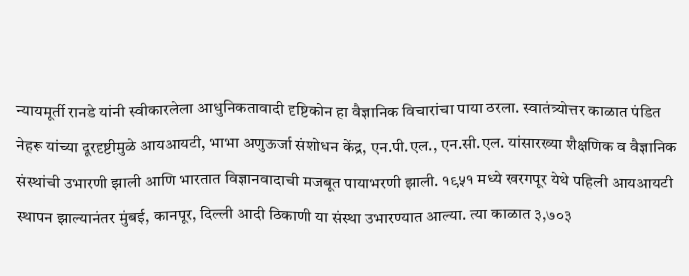न्यायमूर्ती रानडे यांनी स्वीकारलेला आधुनिकतावादी दृष्टिकोन हा वैज्ञानिक विचारांचा पाया ठरला. स्वातंत्र्योत्तर काळात पंडित नेहरू यांच्या दूरदृष्टीमुळे आयआयटी, भाभा अणुऊर्जा संशोधन केंद्र, एन.पी.एल., एन.सी.एल. यांसारख्या शैक्षणिक व वैज्ञानिक संस्थांची उभारणी झाली आणि भारतात विज्ञानवादाची मजबूत पायाभरणी झाली. १९५१ मध्ये खरगपूर येथे पहिली आयआयटी स्थापन झाल्यानंतर मुंबई, कानपूर, दिल्ली आदी ठिकाणी या संस्था उभारण्यात आल्या. त्या काळात ३,७०३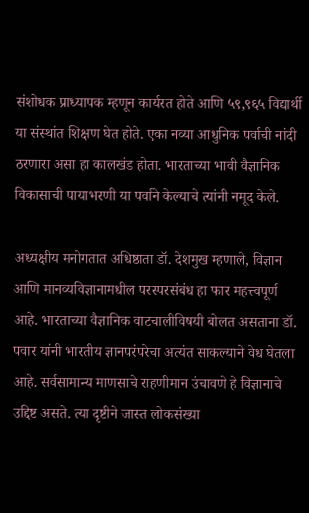संशोधक प्राध्यापक म्हणून कार्यरत होते आणि ५९,९६५ विद्यार्थी या संस्थांत शिक्षण घेत होते. एका नव्या आधुनिक पर्वाची नांदी ठरणारा असा हा कालखंड होता. भारताच्या भावी वैज्ञानिक विकासाची पायाभरणी या पर्वाने केल्याचे त्यांनी नमूद केले.

अध्यक्षीय मनोगतात अधिष्ठाता डॉ. देशमुख म्हणाले, विज्ञान आणि मानव्यविज्ञानामधील परस्परसंबंध हा फार महत्त्वपूर्ण आहे. भारताच्या वैज्ञानिक वाटचालीविषयी बोलत असताना डॉ. पवार यांनी भारतीय ज्ञानपरंपरेचा अत्यंत साकल्याने वेध घेतला आहे. सर्वसामान्य माणसाचे राहणीमान उंचावणे हे विज्ञानाचे उद्दिष्ट असते. त्या दृष्टीने जास्त लोकसंख्या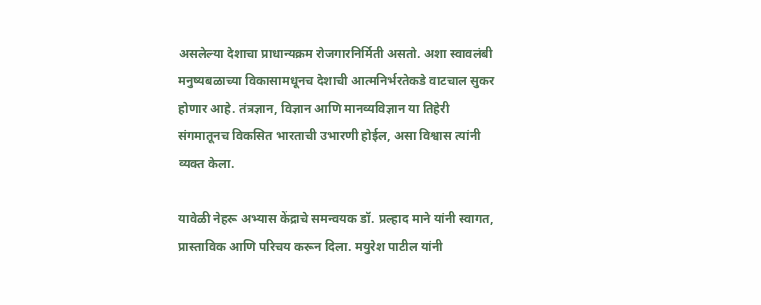असलेल्या देशाचा प्राधान्यक्रम रोजगारनिर्मिती असतो. अशा स्वावलंबी मनुष्यबळाच्या विकासामधूनच देशाची आत्मनिर्भरतेकडे वाटचाल सुकर होणार आहे. तंत्रज्ञान, विज्ञान आणि मानव्यविज्ञान या तिहेरी संगमातूनच विकसित भारताची उभारणी होईल, असा विश्वास त्यांनी व्यक्त केला.

यावेळी नेहरू अभ्यास केंद्राचे समन्वयक डॉ. प्रल्हाद माने यांनी स्वागत, प्रास्ताविक आणि परिचय करून दिला. मयुरेश पाटील यांनी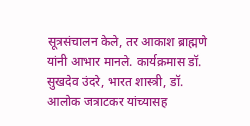सूत्रसंचालन केले, तर आकाश ब्राह्मणे यांनी आभार मानले. कार्यक्रमास डॉ. सुखदेव उंदरे, भारत शास्त्री, डॉ. आलोक जत्राटकर यांच्यासह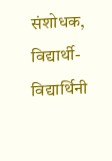संशोधक, विद्यार्थी-विद्यार्थिनी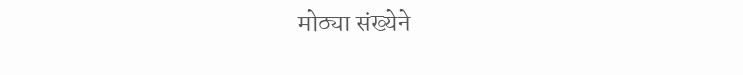मोठ्या संख्येने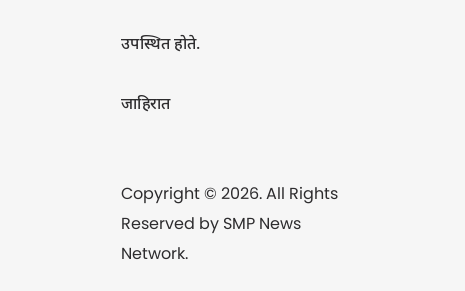उपस्थित होते.

जाहिरात


Copyright © 2026. All Rights Reserved by SMP News Network.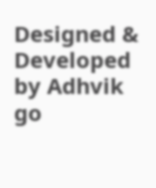Designed & Developed by Adhvik go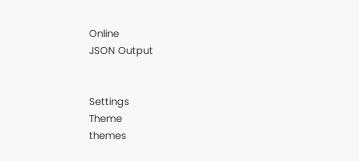Online
JSON Output


Settings
Theme
themes